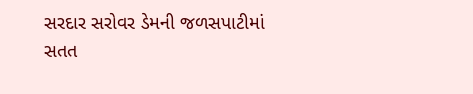સરદાર સરોવર ડેમની જળસપાટીમાં સતત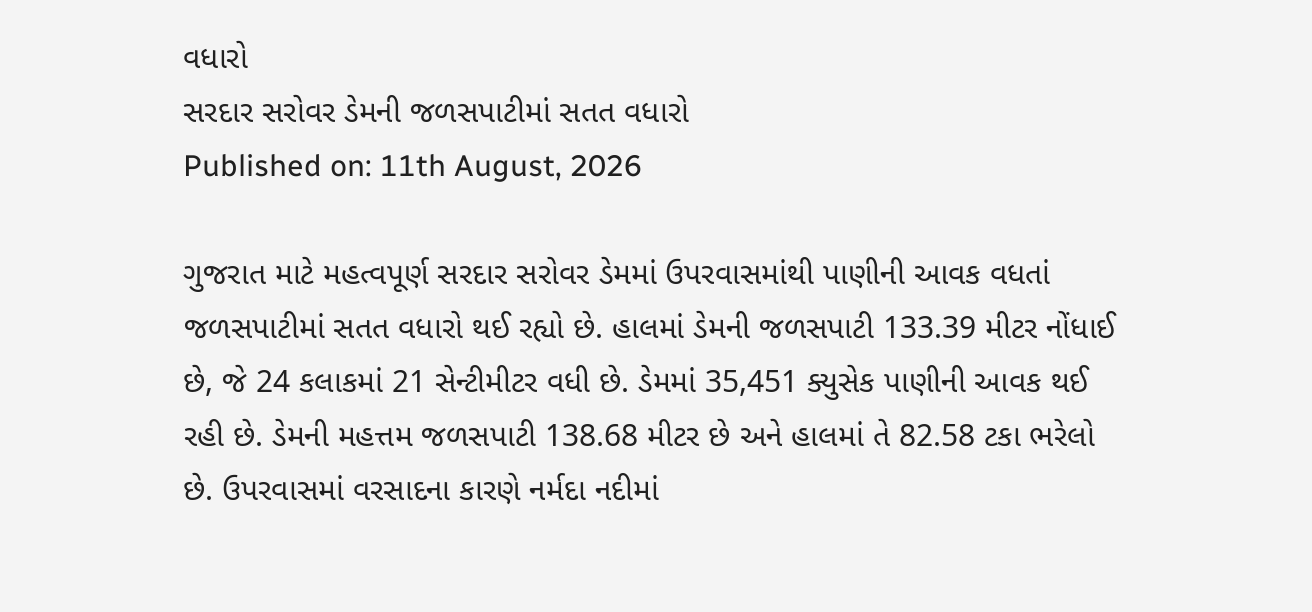વધારો
સરદાર સરોવર ડેમની જળસપાટીમાં સતત વધારો
Published on: 11th August, 2026

ગુજરાત માટે મહત્વપૂર્ણ સરદાર સરોવર ડેમમાં ઉપરવાસમાંથી પાણીની આવક વધતાં જળસપાટીમાં સતત વધારો થઈ રહ્યો છે. હાલમાં ડેમની જળસપાટી 133.39 મીટર નોંધાઈ છે, જે 24 કલાકમાં 21 સેન્ટીમીટર વધી છે. ડેમમાં 35,451 ક્યુસેક પાણીની આવક થઈ રહી છે. ડેમની મહત્તમ જળસપાટી 138.68 મીટર છે અને હાલમાં તે 82.58 ટકા ભરેલો છે. ઉપરવાસમાં વરસાદના કારણે નર્મદા નદીમાં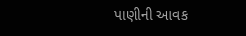પાણીની આવક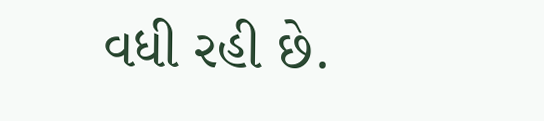વધી રહી છે.